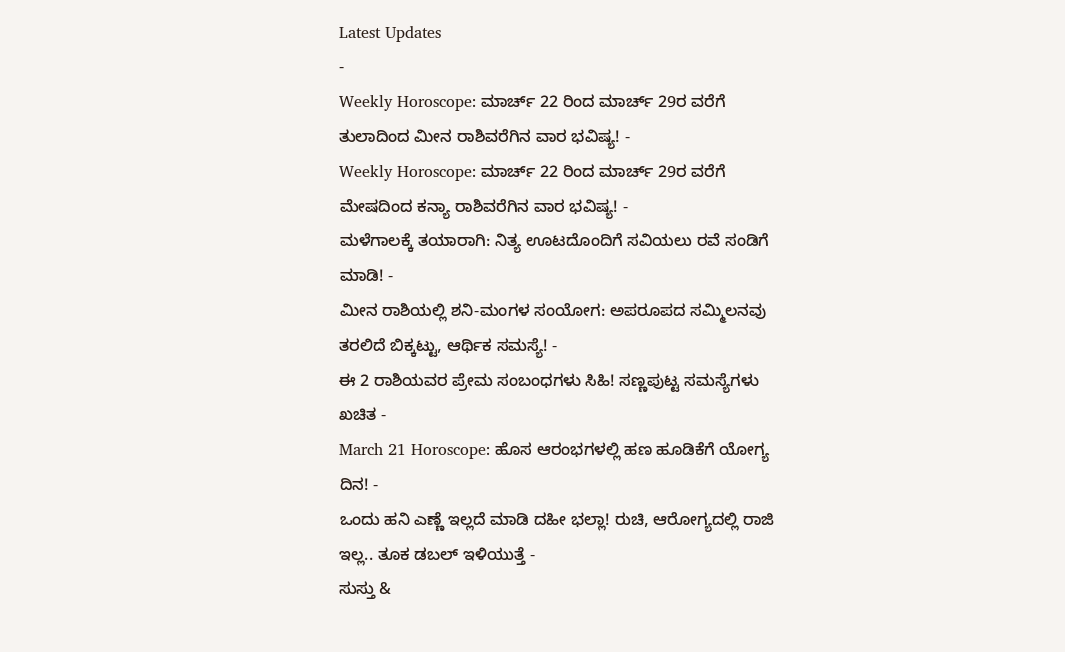Latest Updates
-
Weekly Horoscope: ಮಾರ್ಚ್ 22 ರಿಂದ ಮಾರ್ಚ್ 29ರ ವರೆಗೆ ತುಲಾದಿಂದ ಮೀನ ರಾಶಿವರೆಗಿನ ವಾರ ಭವಿಷ್ಯ! -
Weekly Horoscope: ಮಾರ್ಚ್ 22 ರಿಂದ ಮಾರ್ಚ್ 29ರ ವರೆಗೆ ಮೇಷದಿಂದ ಕನ್ಯಾ ರಾಶಿವರೆಗಿನ ವಾರ ಭವಿಷ್ಯ! -
ಮಳೆಗಾಲಕ್ಕೆ ತಯಾರಾಗಿ: ನಿತ್ಯ ಊಟದೊಂದಿಗೆ ಸವಿಯಲು ರವೆ ಸಂಡಿಗೆ ಮಾಡಿ! -
ಮೀನ ರಾಶಿಯಲ್ಲಿ ಶನಿ-ಮಂಗಳ ಸಂಯೋಗ: ಅಪರೂಪದ ಸಮ್ಮಿಲನವು ತರಲಿದೆ ಬಿಕ್ಕಟ್ಟು, ಆರ್ಥಿಕ ಸಮಸ್ಯೆ! -
ಈ 2 ರಾಶಿಯವರ ಪ್ರೇಮ ಸಂಬಂಧಗಳು ಸಿಹಿ! ಸಣ್ಣಪುಟ್ಟ ಸಮಸ್ಯೆಗಳು ಖಚಿತ -
March 21 Horoscope: ಹೊಸ ಆರಂಭಗಳಲ್ಲಿ ಹಣ ಹೂಡಿಕೆಗೆ ಯೋಗ್ಯ ದಿನ! -
ಒಂದು ಹನಿ ಎಣ್ಣೆ ಇಲ್ಲದೆ ಮಾಡಿ ದಹೀ ಭಲ್ಲಾ! ರುಚಿ, ಆರೋಗ್ಯದಲ್ಲಿ ರಾಜಿ ಇಲ್ಲ.. ತೂಕ ಡಬಲ್ ಇಳಿಯುತ್ತೆ -
ಸುಸ್ತು &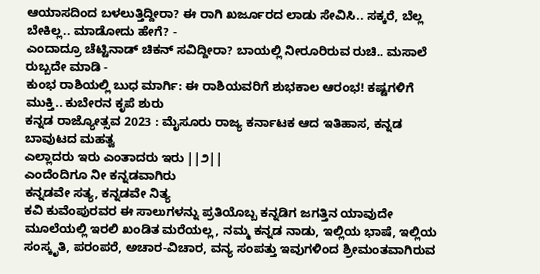ಆಯಾಸದಿಂದ ಬಳಲುತ್ತಿದ್ದೀರಾ? ಈ ರಾಗಿ ಖರ್ಜೂರದ ಲಾಡು ಸೇವಿಸಿ.. ಸಕ್ಕರೆ, ಬೆಲ್ಲ ಬೇಕಿಲ್ಲ.. ಮಾಡೋದು ಹೇಗೆ? -
ಎಂದಾದ್ರೂ ಚೆಟ್ಟಿನಾಡ್ ಚಿಕನ್ ಸವಿದ್ದೀರಾ? ಬಾಯಲ್ಲಿ ನೀರೂರಿರುವ ರುಚಿ.. ಮಸಾಲೆ ರುಬ್ಬದೇ ಮಾಡಿ -
ಕುಂಭ ರಾಶಿಯಲ್ಲಿ ಬುಧ ಮಾರ್ಗಿ: ಈ ರಾಶಿಯವರಿಗೆ ಶುಭಕಾಲ ಆರಂಭ! ಕಷ್ಟಗಳಿಗೆ ಮುಕ್ತಿ.. ಕುಬೇರನ ಕೃಪೆ ಶುರು
ಕನ್ನಡ ರಾಜ್ಯೋತ್ಸವ 2023 : ಮೈಸೂರು ರಾಜ್ಯ ಕರ್ನಾಟಕ ಆದ ಇತಿಹಾಸ, ಕನ್ನಡ ಬಾವುಟದ ಮಹತ್ವ
ಎಲ್ಲಾದರು ಇರು ಎಂತಾದರು ಇರು ||೨||
ಎಂದೆಂದಿಗೂ ನೀ ಕನ್ನಡವಾಗಿರು
ಕನ್ನಡವೇ ಸತ್ಯ, ಕನ್ನಡವೇ ನಿತ್ಯ
ಕವಿ ಕುವೆಂಪುರವರ ಈ ಸಾಲುಗಳನ್ನು ಪ್ರತಿಯೊಬ್ಬ ಕನ್ನಡಿಗ ಜಗತ್ತಿನ ಯಾವುದೇ ಮೂಲೆಯಲ್ಲಿ ಇರಲಿ ಖಂಡಿತ ಮರೆಯಲ್ಲ, ನಮ್ಮ ಕನ್ನಡ ನಾಡು, ಇಲ್ಲಿಯ ಭಾಷೆ, ಇಲ್ಲಿಯ ಸಂಸ್ಕೃತಿ, ಪರಂಪರೆ, ಅಚಾರ-ವಿಚಾರ, ವನ್ಯ ಸಂಪತ್ತು ಇವುಗಳಿಂದ ಶ್ರೀಮಂತವಾಗಿರುವ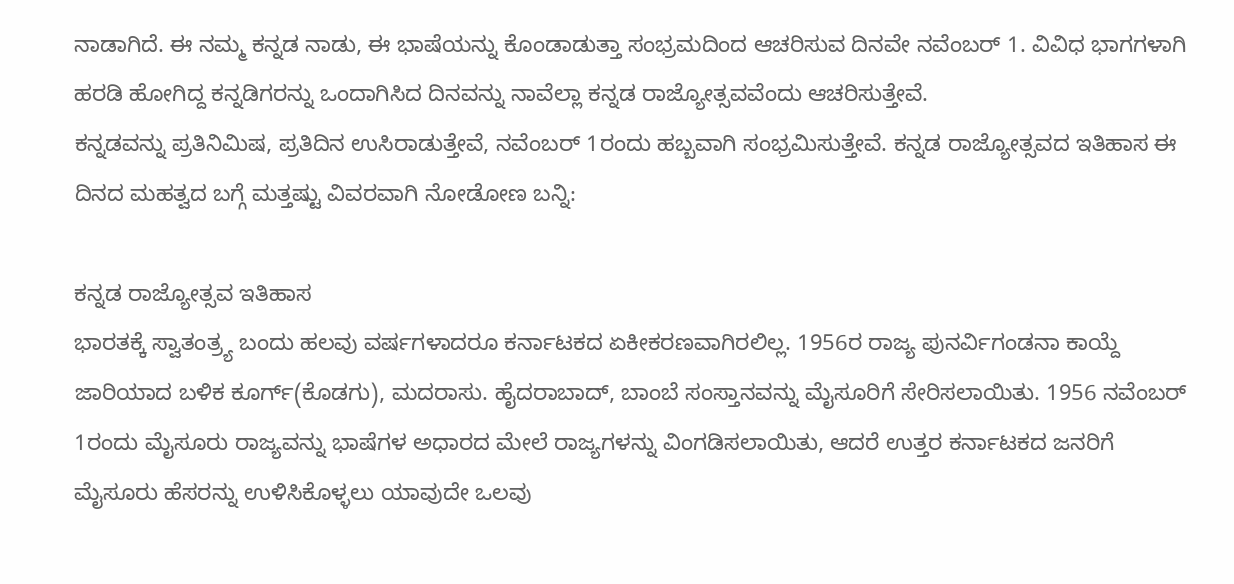ನಾಡಾಗಿದೆ. ಈ ನಮ್ಮ ಕನ್ನಡ ನಾಡು, ಈ ಭಾಷೆಯನ್ನು ಕೊಂಡಾಡುತ್ತಾ ಸಂಭ್ರಮದಿಂದ ಆಚರಿಸುವ ದಿನವೇ ನವೆಂಬರ್ 1. ವಿವಿಧ ಭಾಗಗಳಾಗಿ ಹರಡಿ ಹೋಗಿದ್ದ ಕನ್ನಡಿಗರನ್ನು ಒಂದಾಗಿಸಿದ ದಿನವನ್ನು ನಾವೆಲ್ಲಾ ಕನ್ನಡ ರಾಜ್ಯೋತ್ಸವವೆಂದು ಆಚರಿಸುತ್ತೇವೆ.
ಕನ್ನಡವನ್ನು ಪ್ರತಿನಿಮಿಷ, ಪ್ರತಿದಿನ ಉಸಿರಾಡುತ್ತೇವೆ, ನವೆಂಬರ್ 1ರಂದು ಹಬ್ಬವಾಗಿ ಸಂಭ್ರಮಿಸುತ್ತೇವೆ. ಕನ್ನಡ ರಾಜ್ಯೋತ್ಸವದ ಇತಿಹಾಸ ಈ ದಿನದ ಮಹತ್ವದ ಬಗ್ಗೆ ಮತ್ತಷ್ಟು ವಿವರವಾಗಿ ನೋಡೋಣ ಬನ್ನಿ:

ಕನ್ನಡ ರಾಜ್ಯೋತ್ಸವ ಇತಿಹಾಸ
ಭಾರತಕ್ಕೆ ಸ್ವಾತಂತ್ರ್ಯ ಬಂದು ಹಲವು ವರ್ಷಗಳಾದರೂ ಕರ್ನಾಟಕದ ಏಕೀಕರಣವಾಗಿರಲಿಲ್ಲ. 1956ರ ರಾಜ್ಯ ಪುನರ್ವಿಗಂಡನಾ ಕಾಯ್ದೆ ಜಾರಿಯಾದ ಬಳಿಕ ಕೂರ್ಗ್(ಕೊಡಗು), ಮದರಾಸು. ಹೈದರಾಬಾದ್, ಬಾಂಬೆ ಸಂಸ್ತಾನವನ್ನು ಮೈಸೂರಿಗೆ ಸೇರಿಸಲಾಯಿತು. 1956 ನವೆಂಬರ್ 1ರಂದು ಮೈಸೂರು ರಾಜ್ಯವನ್ನು ಭಾಷೆಗಳ ಅಧಾರದ ಮೇಲೆ ರಾಜ್ಯಗಳನ್ನು ವಿಂಗಡಿಸಲಾಯಿತು, ಆದರೆ ಉತ್ತರ ಕರ್ನಾಟಕದ ಜನರಿಗೆ ಮೈಸೂರು ಹೆಸರನ್ನು ಉಳಿಸಿಕೊಳ್ಳಲು ಯಾವುದೇ ಒಲವು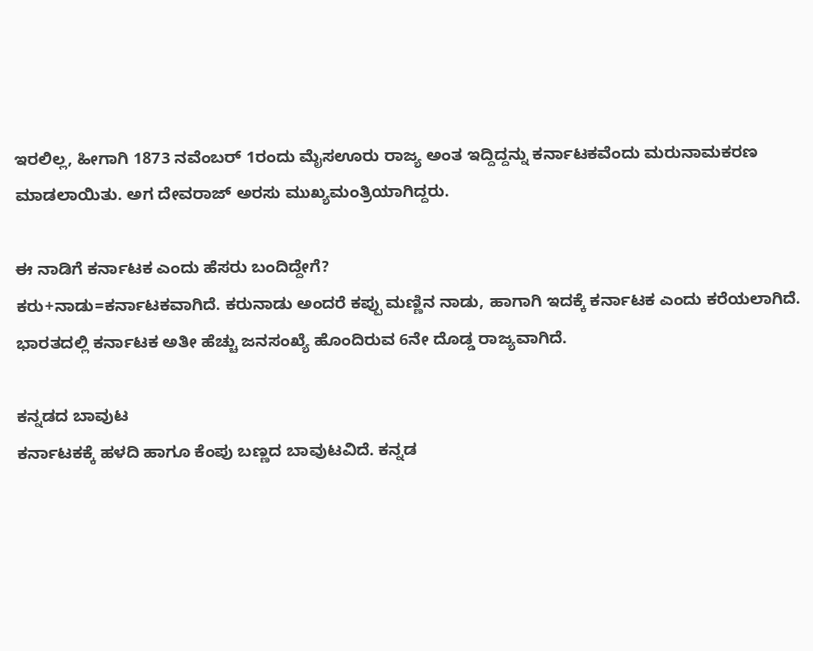ಇರಲಿಲ್ಲ, ಹೀಗಾಗಿ 1873 ನವೆಂಬರ್ 1ರಂದು ಮೈಸಊರು ರಾಜ್ಯ ಅಂತ ಇದ್ದಿದ್ದನ್ನು ಕರ್ನಾಟಕವೆಂದು ಮರುನಾಮಕರಣ ಮಾಡಲಾಯಿತು. ಅಗ ದೇವರಾಜ್ ಅರಸು ಮುಖ್ಯಮಂತ್ರಿಯಾಗಿದ್ದರು.

ಈ ನಾಡಿಗೆ ಕರ್ನಾಟಕ ಎಂದು ಹೆಸರು ಬಂದಿದ್ದೇಗೆ?
ಕರು+ನಾಡು=ಕರ್ನಾಟಕವಾಗಿದೆ. ಕರುನಾಡು ಅಂದರೆ ಕಪ್ಪು ಮಣ್ಣಿನ ನಾಡು, ಹಾಗಾಗಿ ಇದಕ್ಕೆ ಕರ್ನಾಟಕ ಎಂದು ಕರೆಯಲಾಗಿದೆ. ಭಾರತದಲ್ಲಿ ಕರ್ನಾಟಕ ಅತೀ ಹೆಚ್ಚು ಜನಸಂಖ್ಯೆ ಹೊಂದಿರುವ 6ನೇ ದೊಡ್ಡ ರಾಜ್ಯವಾಗಿದೆ.

ಕನ್ನಡದ ಬಾವುಟ
ಕರ್ನಾಟಕಕ್ಕೆ ಹಳದಿ ಹಾಗೂ ಕೆಂಪು ಬಣ್ಣದ ಬಾವುಟವಿದೆ. ಕನ್ನಡ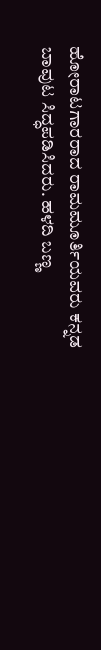ಹೋರಾಟಗಾರರಾದ ರಾಮಮೂರ್ತಿಯವರು ಕನ್ನಡ ಬಾವುಟ ಸಿದ್ಧಪಡಿಸಿದರು. ಹಳದಿ ಬಣ್ಣ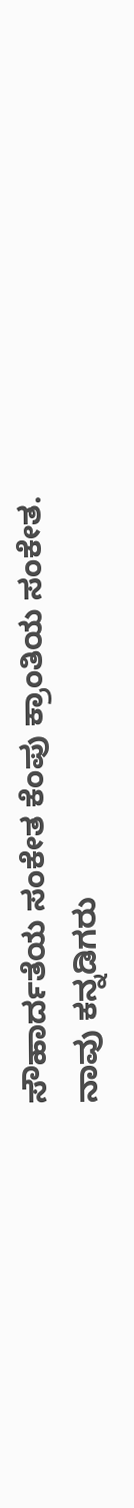ಸೌಹಾರ್ದತೆಯ ಸಂಕೇತ ಕೆಂಪು ಕ್ರಾಂತಿಯ ಸಂಕೇತ. ನಾವು ಕನ್ನಡಿಗರು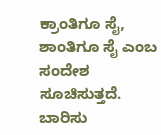ಕ್ರಾಂತಿಗೂ ಸೈ, ಶಾಂತಿಗೂ ಸೈ ಎಂಬ ಸಂದೇಶ ಸೂಚಿಸುತ್ತದೆ.
ಬಾರಿಸು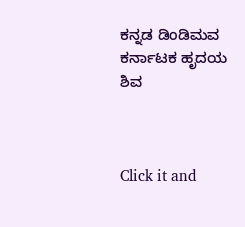ಕನ್ನಡ ಡಿಂಡಿಮವ
ಕರ್ನಾಟಕ ಹೃದಯ ಶಿವ



Click it and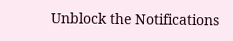Unblock the Notifications